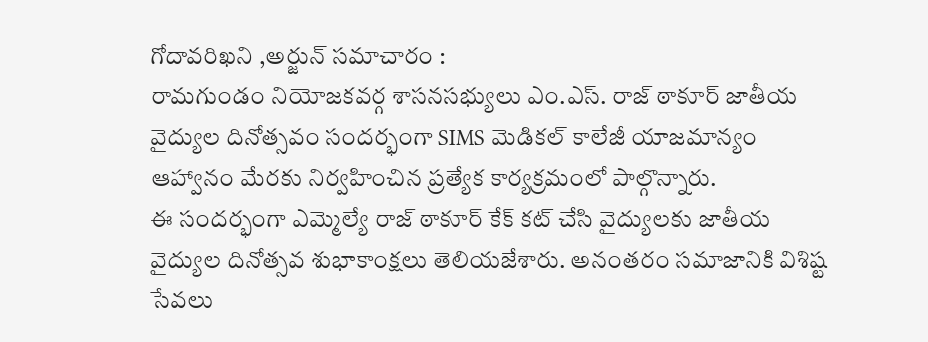గోదావరిఖని ,అర్జున్ సమాచారం :
రామగుండం నియోజకవర్గ శాసనసభ్యులు ఎం.ఎస్. రాజ్ ఠాకూర్ జాతీయ వైద్యుల దినోత్సవం సందర్భంగా SIMS మెడికల్ కాలేజీ యాజమాన్యం ఆహ్వానం మేరకు నిర్వహించిన ప్రత్యేక కార్యక్రమంలో పాల్గొన్నారు.
ఈ సందర్భంగా ఎమ్మెల్యే రాజ్ ఠాకూర్ కేక్ కట్ చేసి వైద్యులకు జాతీయ వైద్యుల దినోత్సవ శుభాకాంక్షలు తెలియజేశారు. అనంతరం సమాజానికి విశిష్ట సేవలు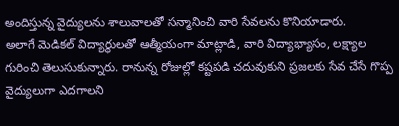అందిస్తున్న వైద్యులను శాలువాలతో సన్మానించి వారి సేవలను కొనియాడారు.
అలాగే మెడికల్ విద్యార్థులతో ఆత్మీయంగా మాట్లాడి, వారి విద్యాభ్యాసం, లక్ష్యాల గురించి తెలుసుకున్నారు. రానున్న రోజుల్లో కష్టపడి చదువుకుని ప్రజలకు సేవ చేసే గొప్ప వైద్యులుగా ఎదగాలని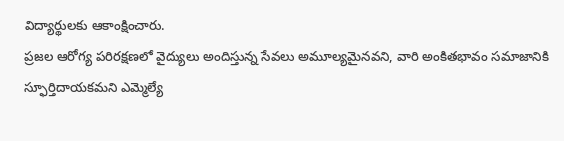విద్యార్థులకు ఆకాంక్షించారు.
ప్రజల ఆరోగ్య పరిరక్షణలో వైద్యులు అందిస్తున్న సేవలు అమూల్యమైనవని, వారి అంకితభావం సమాజానికి స్ఫూర్తిదాయకమని ఎమ్మెల్యే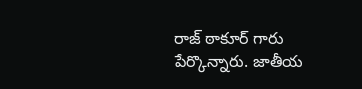రాజ్ ఠాకూర్ గారు పేర్కొన్నారు. జాతీయ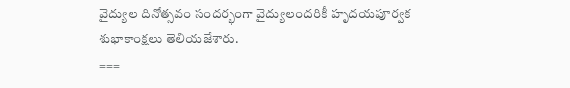వైద్యుల దినోత్సవం సందర్భంగా వైద్యులందరికీ హృదయపూర్వక శుభాకాంక్షలు తెలియజేశారు.
===